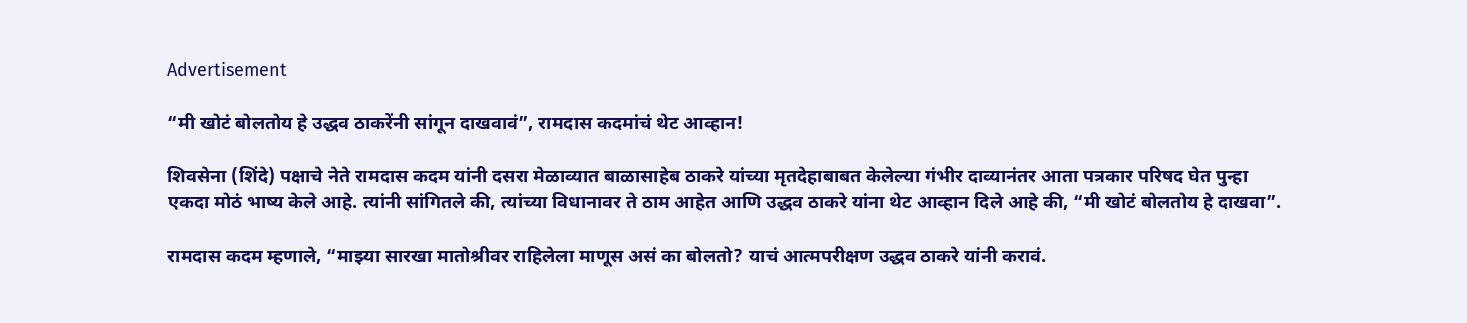Advertisement

“मी खोटं बोलतोय हे उद्धव ठाकरेंनी सांगून दाखवावं”, रामदास कदमांचं थेट आव्हान!

शिवसेना (शिंदे) पक्षाचे नेते रामदास कदम यांनी दसरा मेळाव्यात बाळासाहेब ठाकरे यांच्या मृतदेहाबाबत केलेल्या गंभीर दाव्यानंतर आता पत्रकार परिषद घेत पुन्हा एकदा मोठं भाष्य केले आहे. त्यांनी सांगितले की, त्यांच्या विधानावर ते ठाम आहेत आणि उद्धव ठाकरे यांना थेट आव्हान दिले आहे की, “मी खोटं बोलतोय हे दाखवा”.

रामदास कदम म्हणाले, “माझ्या सारखा मातोश्रीवर राहिलेला माणूस असं का बोलतो? याचं आत्मपरीक्षण उद्धव ठाकरे यांनी करावं.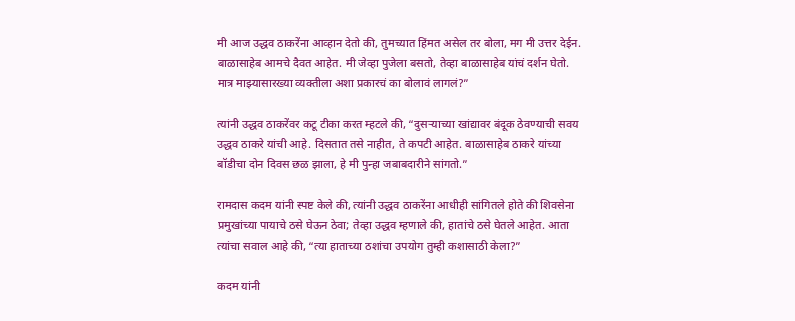मी आज उद्धव ठाकरेंना आव्हान देतो की, तुमच्यात हिंमत असेल तर बोला, मग मी उत्तर देईन. बाळासाहेब आमचे दैवत आहेत. मी जेव्हा पुजेला बसतो, तेव्हा बाळासाहेब यांचं दर्शन घेतो. मात्र माझ्यासारख्या व्यक्तीला अशा प्रकारचं का बोलावं लागलं?”

त्यांनी उद्धव ठाकरेंवर कटू टीका करत म्हटले की, “दुसऱ्याच्या खांद्यावर बंदूक ठेवण्याची सवय उद्धव ठाकरे यांची आहे. दिसतात तसे नाहीत, ते कपटी आहेत. बाळासाहेब ठाकरे यांच्या बॉडीचा दोन दिवस छळ झाला, हे मी पुन्हा जबाबदारीने सांगतो.”

रामदास कदम यांनी स्पष्ट केले की, त्यांनी उद्धव ठाकरेंना आधीही सांगितले होते की शिवसेना प्रमुखांच्या पायाचे ठसे घेऊन ठेवा; तेव्हा उद्धव म्हणाले की, हातांचे ठसे घेतले आहेत. आता त्यांचा सवाल आहे की, “त्या हाताच्या ठशांचा उपयोग तुम्ही कशासाठी केला?”

कदम यांनी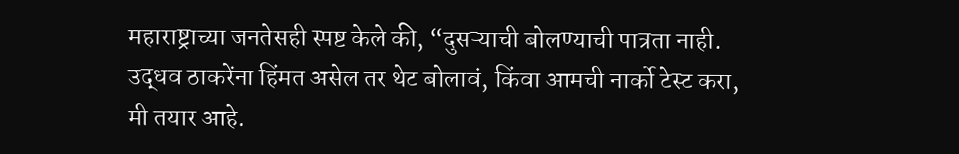महाराष्ट्राच्या जनतेसही स्पष्ट केले की, “दुसऱ्याची बोलण्याची पात्रता नाही. उद्धव ठाकरेंना हिंमत असेल तर थेट बोलावं, किंवा आमची नार्को टेस्ट करा, मी तयार आहे.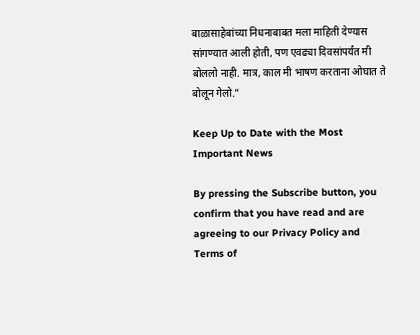बाळासाहेबांच्या निधनाबाबत मला माहिती देण्यास सांगण्यात आली होती, पण एवढ्या दिवसांपर्यंत मी बोललो नाही. मात्र, काल मी भाषण करताना ओघात ते बोलून गेलो.”

Keep Up to Date with the Most Important News

By pressing the Subscribe button, you confirm that you have read and are agreeing to our Privacy Policy and Terms of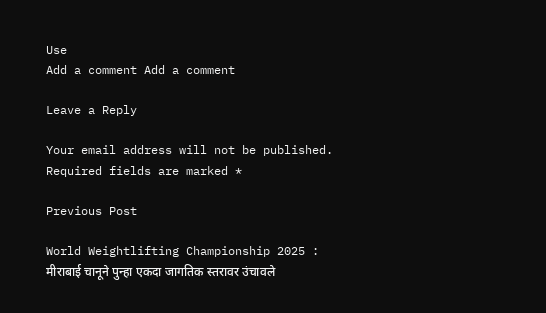Use
Add a comment Add a comment

Leave a Reply

Your email address will not be published. Required fields are marked *

Previous Post

World Weightlifting Championship 2025 : मीराबाई चानूने पुन्हा एकदा जागतिक स्तरावर उंचावले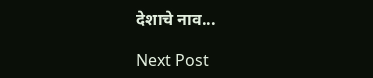देशाचे नाव...

Next Post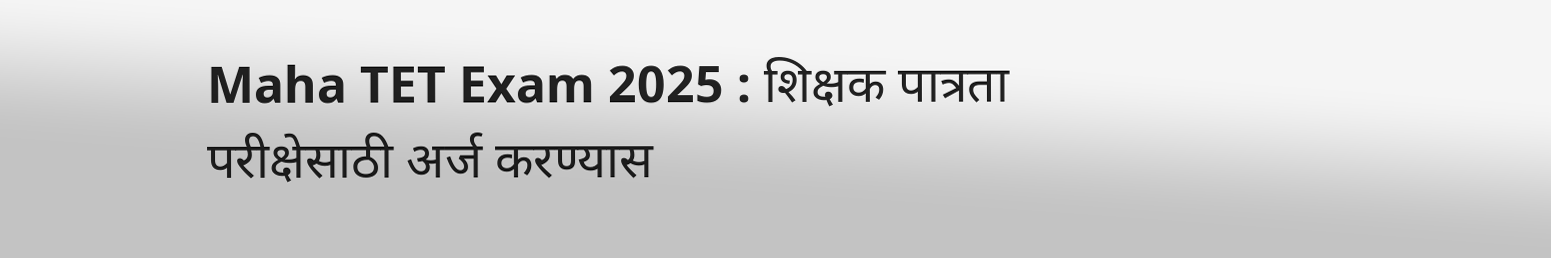Maha TET Exam 2025 : शिक्षक पात्रता परीक्षेसाठी अर्ज करण्यास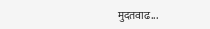मुदतवाढ...